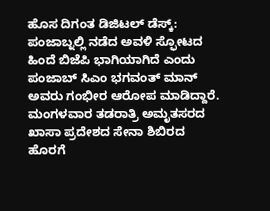ಹೊಸ ದಿಗಂತ ಡಿಜಿಟಲ್ ಡೆಸ್ಕ್:
ಪಂಜಾಬ್ನಲ್ಲಿ ನಡೆದ ಅವಳಿ ಸ್ಫೋಟದ ಹಿಂದೆ ಬಿಜೆಪಿ ಭಾಗಿಯಾಗಿದೆ ಎಂದು ಪಂಜಾಬ್ ಸಿಎಂ ಭಗವಂತ್ ಮಾನ್ ಅವರು ಗಂಭೀರ ಆರೋಪ ಮಾಡಿದ್ದಾರೆ.
ಮಂಗಳವಾರ ತಡರಾತ್ರಿ ಅಮೃತಸರದ ಖಾಸಾ ಪ್ರದೇಶದ ಸೇನಾ ಶಿಬಿರದ ಹೊರಗೆ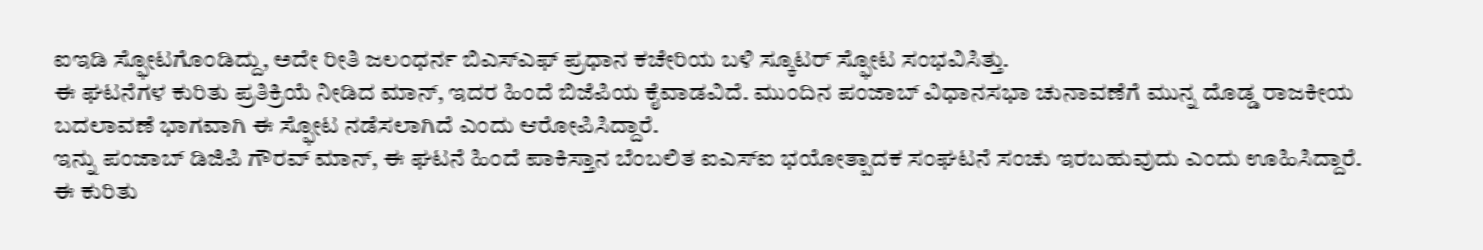ಐಇಡಿ ಸ್ಫೋಟಗೊಂಡಿದ್ದು, ಅದೇ ರೀತಿ ಜಲಂಧರ್ನ ಬಿಎಸ್ಎಫ್ ಪ್ರಧಾನ ಕಚೇರಿಯ ಬಳಿ ಸ್ಕೂಟರ್ ಸ್ಫೋಟ ಸಂಭವಿಸಿತ್ತು.
ಈ ಘಟನೆಗಳ ಕುರಿತು ಪ್ರತಿಕ್ರಿಯೆ ನೀಡಿದ ಮಾನ್, ಇದರ ಹಿಂದೆ ಬಿಜೆಪಿಯ ಕೈವಾಡವಿದೆ. ಮುಂದಿನ ಪಂಜಾಬ್ ವಿಧಾನಸಭಾ ಚುನಾವಣೆಗೆ ಮುನ್ನ ದೊಡ್ಡ ರಾಜಕೀಯ ಬದಲಾವಣೆ ಭಾಗವಾಗಿ ಈ ಸ್ಫೋಟ ನಡೆಸಲಾಗಿದೆ ಎಂದು ಆರೋಪಿಸಿದ್ದಾರೆ.
ಇನ್ನು ಪಂಜಾಬ್ ಡಿಜಿಪಿ ಗೌರವ್ ಮಾನ್, ಈ ಘಟನೆ ಹಿಂದೆ ಪಾಕಿಸ್ತಾನ ಬೆಂಬಲಿತ ಐಎಸ್ಐ ಭಯೋತ್ಪಾದಕ ಸಂಘಟನೆ ಸಂಚು ಇರಬಹುವುದು ಎಂದು ಊಹಿಸಿದ್ದಾರೆ. ಈ ಕುರಿತು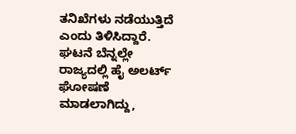ತನಿಖೆಗಳು ನಡೆಯುತ್ತಿದೆ ಎಂದು ತಿಳಿಸಿದ್ದಾರೆ.
ಘಟನೆ ಬೆನ್ನಲ್ಲೇ ರಾಜ್ಯದಲ್ಲಿ ಹೈ ಅಲರ್ಟ್ ಘೋಷಣೆ ಮಾಡಲಾಗಿದ್ದು,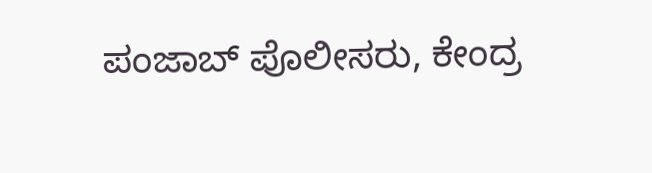ಪಂಜಾಬ್ ಪೊಲೀಸರು, ಕೇಂದ್ರ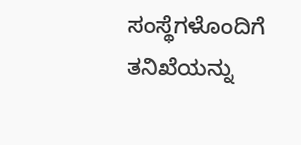ಸಂಸ್ಥೆಗಳೊಂದಿಗೆ ತನಿಖೆಯನ್ನು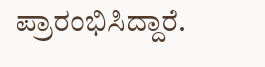ಪ್ರಾರಂಭಿಸಿದ್ದಾರೆ.